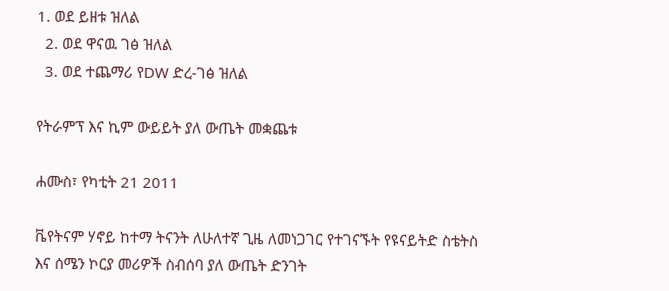1. ወደ ይዘቱ ዝለል
  2. ወደ ዋናዉ ገፅ ዝለል
  3. ወደ ተጨማሪ የDW ድረ-ገፅ ዝለል

የትራምፕ እና ኪም ውይይት ያለ ውጤት መቋጨቱ

ሐሙስ፣ የካቲት 21 2011

ቬየትናም ሃኖይ ከተማ ትናንት ለሁለተኛ ጊዜ ለመነጋገር የተገናኙት የዩናይትድ ስቴትስ እና ሰሜን ኮርያ መሪዎች ስብሰባ ያለ ውጤት ድንገት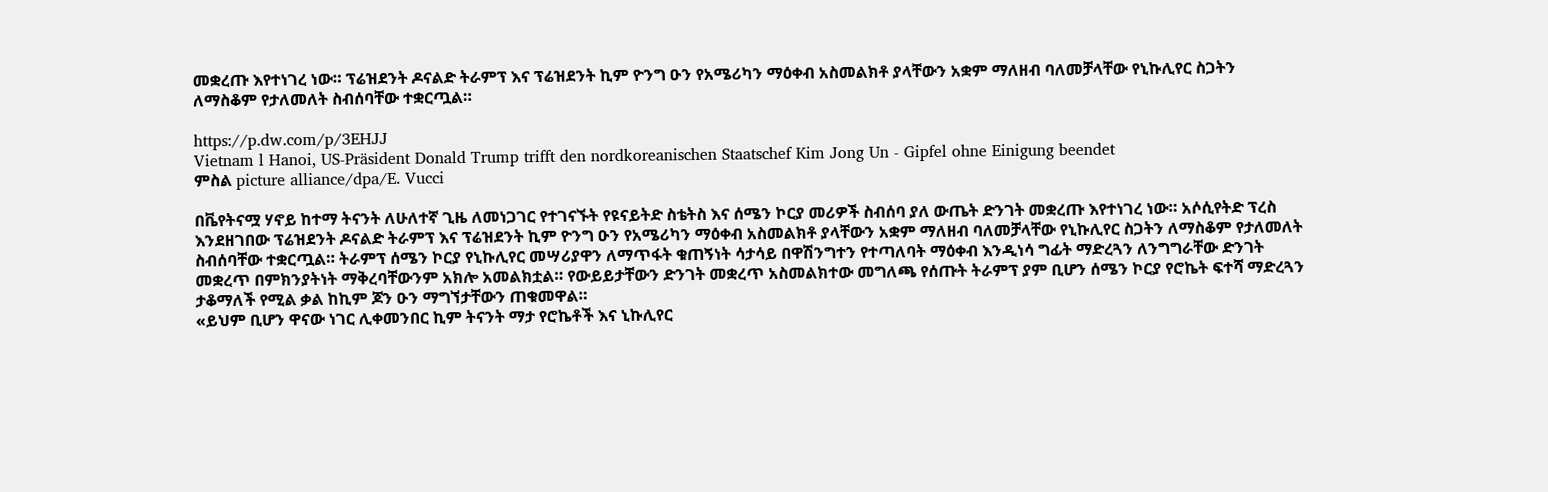መቋረጡ እየተነገረ ነው። ፕሬዝደንት ዶናልድ ትራምፕ እና ፕሬዝደንት ኪም ዮንግ ዑን የአሜሪካን ማዕቀብ አስመልክቶ ያላቸውን አቋም ማለዘብ ባለመቻላቸው የኒኩሊየር ስጋትን ለማስቆም የታለመለት ስብሰባቸው ተቋርጧል።

https://p.dw.com/p/3EHJJ
Vietnam l Hanoi, US-Präsident Donald Trump trifft den nordkoreanischen Staatschef Kim Jong Un - Gipfel ohne Einigung beendet
ምስል picture alliance/dpa/E. Vucci

በቬየትናሟ ሃኖይ ከተማ ትናንት ለሁለተኛ ጊዜ ለመነጋገር የተገናኙት የዩናይትድ ስቴትስ እና ሰሜን ኮርያ መሪዎች ስብሰባ ያለ ውጤት ድንገት መቋረጡ እየተነገረ ነው። አሶሲየትድ ፕረስ እንደዘገበው ፕሬዝደንት ዶናልድ ትራምፕ እና ፕሬዝደንት ኪም ዮንግ ዑን የአሜሪካን ማዕቀብ አስመልክቶ ያላቸውን አቋም ማለዘብ ባለመቻላቸው የኒኩሊየር ስጋትን ለማስቆም የታለመለት ስብሰባቸው ተቋርጧል። ትራምፕ ሰሜን ኮርያ የኒኩሊየር መሣሪያዋን ለማጥፋት ቁጠኝነት ሳታሳይ በዋሽንግተን የተጣለባት ማዕቀብ እንዲነሳ ግፊት ማድረጓን ለንግግራቸው ድንገት መቋረጥ በምክንያትነት ማቅረባቸውንም አክሎ አመልክቷል። የውይይታቸውን ድንገት መቋረጥ አስመልክተው መግለጫ የሰጡት ትራምፕ ያም ቢሆን ሰሜን ኮርያ የሮኬት ፍተሻ ማድረጓን ታቆማለች የሚል ቃል ከኪም ጆን ዑን ማግኘታቸውን ጠቁመዋል።
«ይህም ቢሆን ዋናው ነገር ሊቀመንበር ኪም ትናንት ማታ የሮኬቶች እና ኒኩሊየር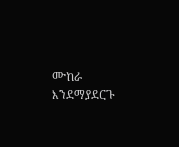ሙከራ እንደማያደርጉ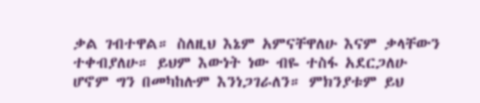ቃል ገብተዋል። ስለዚህ እኔም አምናቸዋለሁ እናም ቃላቸውን ተቀብያለሁ። ይህም እውነት ነው ብዬ ተስፋ አደርጋለሁ ሆኖም ግን በመካከሉም እንነጋገራለን። ምክንያቱም ይህ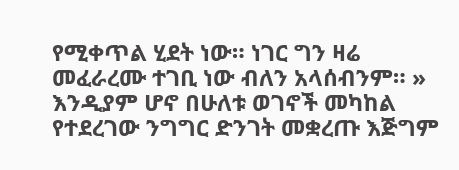የሚቀጥል ሂደት ነው። ነገር ግን ዛሬ መፈራረሙ ተገቢ ነው ብለን አላሰብንም። »
እንዲያም ሆኖ በሁለቱ ወገኖች መካከል የተደረገው ንግግር ድንገት መቋረጡ እጅግም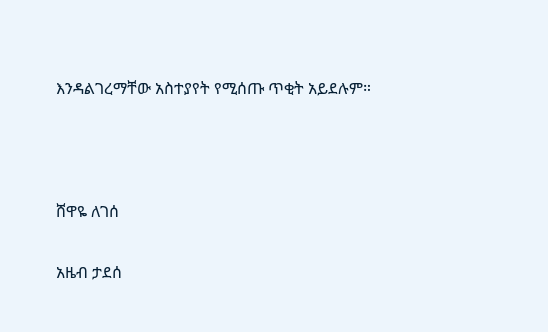እንዳልገረማቸው አስተያየት የሚሰጡ ጥቂት አይደሉም።



ሸዋዬ ለገሰ

አዜብ ታደሰ